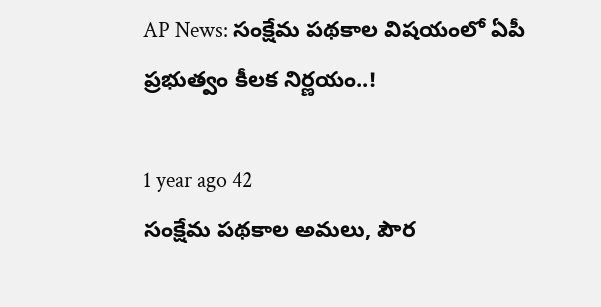AP News: సంక్షేమ పథకాల విషయంలో ఏపీ ప్రభుత్వం కీలక నిర్ణయం..!

1 year ago 42
సంక్షేమ పథకాల అమలు, పౌర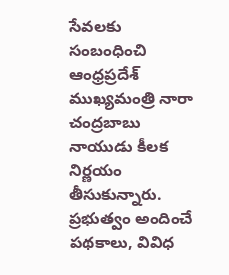సేవలకు సంబంధించి ఆంధ్రప్రదేశ్ ముఖ్యమంత్రి నారా చంద్రబాబు నాయుడు కీలక నిర్ణయం తీసుకున్నారు. ప్రభుత్వం అందించే పథకాలు, వివిధ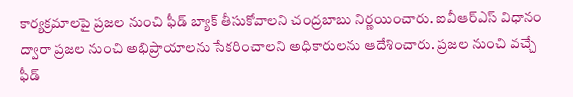కార్యక్రమాలపై ప్రజల నుంచి ఫీడ్ బ్యాక్ తీసుకోవాలని చంద్రబాబు నిర్ణయించారు. ఐవీఆర్ఎస్ విధానం ద్వారా ప్రజల నుంచి అభిప్రాయాలను సేకరించాలని అధికారులను ఆదేశించారు. ప్రజల నుంచి వచ్చే ఫీడ్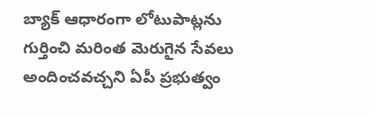బ్యాక్ ఆధారంగా లోటుపాట్లను గుర్తించి మరింత మెరుగైన సేవలు అందించవచ్చని ఏపీ ప్రభుత్వం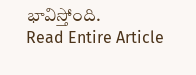భావిస్తోంది.
Read Entire Article